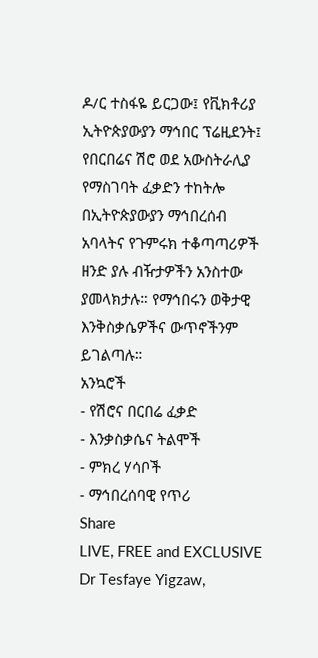ዶ/ር ተስፋዬ ይርጋው፤ የቪክቶሪያ ኢትዮጵያውያን ማኅበር ፕሬዚደንት፤ የበርበሬና ሽሮ ወደ አውስትራሊያ የማስገባት ፈቃድን ተከትሎ በኢትዮጵያውያን ማኅበረሰብ አባላትና የጉምሩክ ተቆጣጣሪዎች ዘንድ ያሉ ብዥታዎችን አንስተው ያመላክታሉ። የማኅበሩን ወቅታዊ እንቅስቃሴዎችና ውጥኖችንም ይገልጣሉ።
አንኳሮች
- የሽሮና በርበሬ ፈቃድ
- እንቃስቃሴና ትልሞች
- ምክረ ሃሳቦች
- ማኅበረሰባዊ የጥሪ
Share
LIVE, FREE and EXCLUSIVE
Dr Tesfaye Yigzaw,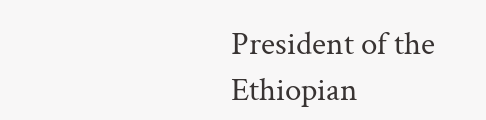President of the Ethiopian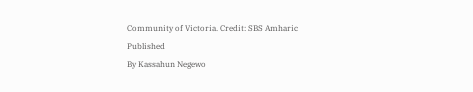Community of Victoria. Credit: SBS Amharic
Published
By Kassahun Negewo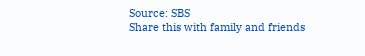Source: SBS
Share this with family and friends